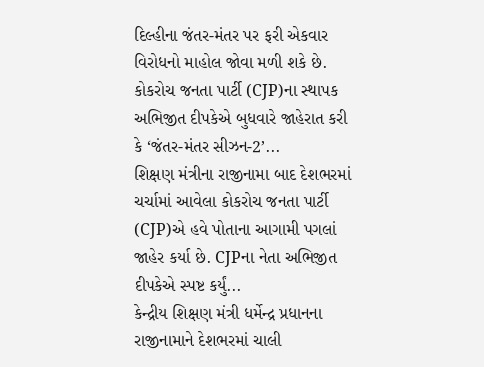દિલ્હીના જંતર-મંતર પર ફરી એકવાર વિરોધનો માહોલ જોવા મળી શકે છે. કોકરોચ જનતા પાર્ટી (CJP)ના સ્થાપક અભિજીત દીપકેએ બુધવારે જાહેરાત કરી કે ‘જંતર-મંતર સીઝન-2’...
શિક્ષણ મંત્રીના રાજીનામા બાદ દેશભરમાં ચર્ચામાં આવેલા કોકરોચ જનતા પાર્ટી (CJP)એ હવે પોતાના આગામી પગલાં જાહેર કર્યા છે. CJPના નેતા અભિજીત દીપકેએ સ્પષ્ટ કર્યું...
કેન્દ્રીય શિક્ષણ મંત્રી ધર્મેન્દ્ર પ્રધાનના રાજીનામાને દેશભરમાં ચાલી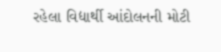રહેલા વિદ્યાર્થી આંદોલનની મોટી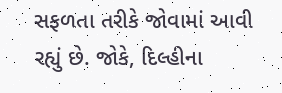સફળતા તરીકે જોવામાં આવી રહ્યું છે. જોકે, દિલ્હીના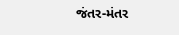જંતર-મંતર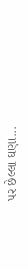પર છેલ્લા ઘણા...